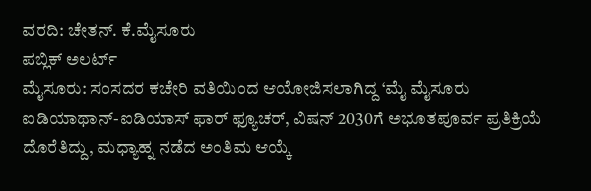ವರದಿ: ಚೇತನ್. ಕೆ.ಮೈಸೂರು
ಪಬ್ಲಿಕ್ ಅಲರ್ಟ್
ಮೈಸೂರು: ಸಂಸದರ ಕಚೇರಿ ವತಿಯಿಂದ ಆಯೋಜಿಸಲಾಗಿದ್ದ ‘ಮೈ ಮೈಸೂರು ಐಡಿಯಾಥಾನ್-ಐಡಿಯಾಸ್ ಫಾರ್ ಫ್ಯೂಚರ್, ವಿಷನ್ 2030ಗೆ ಅಭೂತಪೂರ್ವ ಪ್ರತಿಕ್ರಿಯೆ ದೊರೆತಿದ್ದು, ಮಧ್ಯಾಹ್ನ ನಡೆದ ಅಂತಿಮ ಆಯ್ಕೆ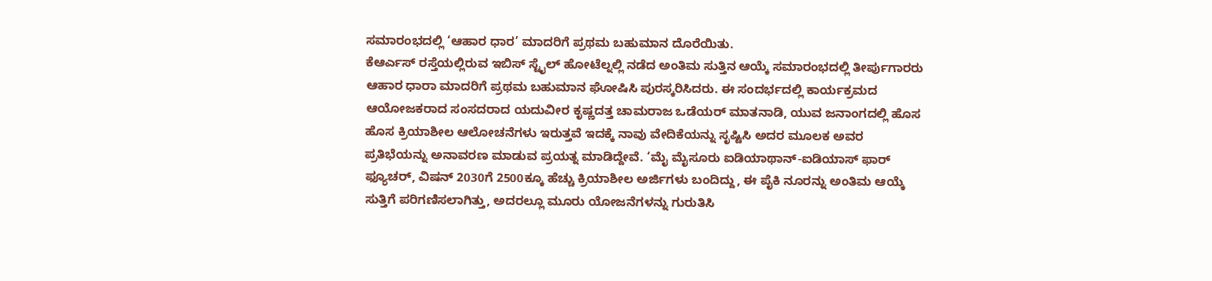ಸಮಾರಂಭದಲ್ಲಿ ‘ಆಹಾರ ಧಾರ’ ಮಾದರಿಗೆ ಪ್ರಥಮ ಬಹುಮಾನ ದೊರೆಯಿತು.
ಕೆಆರ್ಎಸ್ ರಸ್ತೆಯಲ್ಲಿರುವ ಇಬಿಸ್ ಸ್ಟೈಲ್ ಹೋಟೆಲ್ನಲ್ಲಿ ನಡೆದ ಅಂತಿಮ ಸುತ್ತಿನ ಆಯ್ಕೆ ಸಮಾರಂಭದಲ್ಲಿ ತೀರ್ಪುಗಾರರು ಆಹಾರ ಧಾರಾ ಮಾದರಿಗೆ ಪ್ರಥಮ ಬಹುಮಾನ ಘೋಷಿಸಿ ಪುರಸ್ಕರಿಸಿದರು. ಈ ಸಂದರ್ಭದಲ್ಲಿ ಕಾರ್ಯಕ್ರಮದ ಆಯೋಜಕರಾದ ಸಂಸದರಾದ ಯದುವೀರ ಕೃಷ್ಣದತ್ತ ಚಾಮರಾಜ ಒಡೆಯರ್ ಮಾತನಾಡಿ, ಯುವ ಜನಾಂಗದಲ್ಲಿ ಹೊಸ ಹೊಸ ಕ್ರಿಯಾಶೀಲ ಆಲೋಚನೆಗಳು ಇರುತ್ತವೆ ಇದಕ್ಕೆ ನಾವು ವೇದಿಕೆಯನ್ನು ಸೃಷ್ಟಿಸಿ ಅದರ ಮೂಲಕ ಅವರ ಪ್ರತಿಭೆಯನ್ನು ಅನಾವರಣ ಮಾಡುವ ಪ್ರಯತ್ನ ಮಾಡಿದ್ದೇವೆ. ‘ಮೈ ಮೈಸೂರು ಐಡಿಯಾಥಾನ್-ಐಡಿಯಾಸ್ ಫಾರ್ ಫ್ಯೂಚರ್, ವಿಷನ್ 2030ಗೆ 2500ಕ್ಕೂ ಹೆಚ್ಚು ಕ್ರಿಯಾಶೀಲ ಅರ್ಜಿಗಳು ಬಂದಿದ್ದು, ಈ ಪೈಕಿ ನೂರನ್ನು ಅಂತಿಮ ಆಯ್ಕೆ ಸುತ್ತಿಗೆ ಪರಿಗಣಿಸಲಾಗಿತ್ತು, ಅದರಲ್ಲೂ ಮೂರು ಯೋಜನೆಗಳನ್ನು ಗುರುತಿಸಿ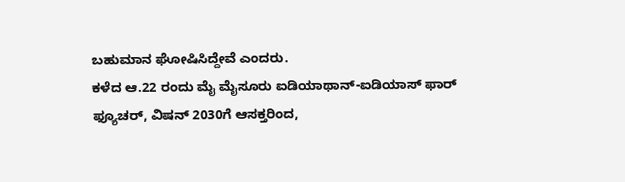ಬಹುಮಾನ ಘೋಷಿಸಿದ್ದೇವೆ ಎಂದರು.
ಕಳೆದ ಆ.22 ರಂದು ಮೈ ಮೈಸೂರು ಐಡಿಯಾಥಾನ್-ಐಡಿಯಾಸ್ ಫಾರ್ ಫ್ಯೂಚರ್, ವಿಷನ್ 2030ಗೆ ಆಸಕ್ತರಿಂದ,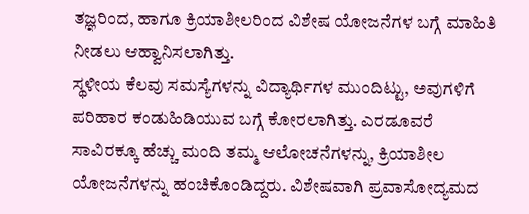ತಜ್ಞರಿಂದ, ಹಾಗೂ ಕ್ರಿಯಾಶೀಲರಿಂದ ವಿಶೇಷ ಯೋಜನೆಗಳ ಬಗ್ಗೆ ಮಾಹಿತಿ ನೀಡಲು ಆಹ್ವಾನಿಸಲಾಗಿತ್ತು.
ಸ್ಥಳೀಯ ಕೆಲವು ಸಮಸ್ಯೆಗಳನ್ನು ವಿದ್ಯಾರ್ಥಿಗಳ ಮುಂದಿಟ್ಟು, ಅವುಗಳಿಗೆ ಪರಿಹಾರ ಕಂಡುಹಿಡಿಯುವ ಬಗ್ಗೆ ಕೋರಲಾಗಿತ್ತು. ಎರಡೂವರೆ ಸಾವಿರಕ್ಕೂ ಹೆಚ್ಚು ಮಂದಿ ತಮ್ಮ ಆಲೋಚನೆಗಳನ್ನು, ಕ್ರಿಯಾಶೀಲ ಯೋಜನೆಗಳನ್ನು ಹಂಚಿಕೊಂಡಿದ್ದರು. ವಿಶೇಷವಾಗಿ ಪ್ರವಾಸೋದ್ಯಮದ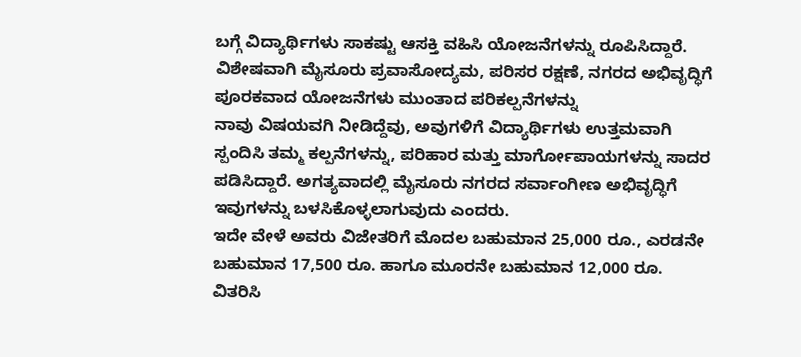ಬಗ್ಗೆ ವಿದ್ಯಾರ್ಥಿಗಳು ಸಾಕಷ್ಟು ಆಸಕ್ತಿ ವಹಿಸಿ ಯೋಜನೆಗಳನ್ನು ರೂಪಿಸಿದ್ದಾರೆ.
ವಿಶೇಷವಾಗಿ ಮೈಸೂರು ಪ್ರವಾಸೋದ್ಯಮ, ಪರಿಸರ ರಕ್ಷಣೆ, ನಗರದ ಅಭಿವೃದ್ಧಿಗೆ ಪೂರಕವಾದ ಯೋಜನೆಗಳು ಮುಂತಾದ ಪರಿಕಲ್ಪನೆಗಳನ್ನು
ನಾವು ವಿಷಯವಗಿ ನೀಡಿದ್ದೆವು, ಅವುಗಳಿಗೆ ವಿದ್ಯಾರ್ಥಿಗಳು ಉತ್ತಮವಾಗಿ ಸ್ಪಂದಿಸಿ ತಮ್ಮ ಕಲ್ಪನೆಗಳನ್ನು, ಪರಿಹಾರ ಮತ್ತು ಮಾರ್ಗೋಪಾಯಗಳನ್ನು ಸಾದರ ಪಡಿಸಿದ್ದಾರೆ. ಅಗತ್ಯವಾದಲ್ಲಿ ಮೈಸೂರು ನಗರದ ಸರ್ವಾಂಗೀಣ ಅಭಿವೃದ್ಧಿಗೆ ಇವುಗಳನ್ನು ಬಳಸಿಕೊಳ್ಳಲಾಗುವುದು ಎಂದರು.
ಇದೇ ವೇಳೆ ಅವರು ವಿಜೇತರಿಗೆ ಮೊದಲ ಬಹುಮಾನ 25,000 ರೂ., ಎರಡನೇ ಬಹುಮಾನ 17,500 ರೂ. ಹಾಗೂ ಮೂರನೇ ಬಹುಮಾನ 12,000 ರೂ. ವಿತರಿಸಿ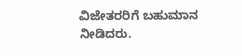ವಿಜೇತರರಿಗೆ ಬಹುಮಾನ ನೀಡಿದರು.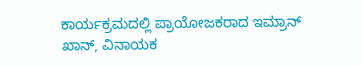ಕಾರ್ಯಕ್ರಮದಲ್ಲಿ ಪ್ರಾಯೋಜಕರಾದ ಇಮ್ರಾನ್ ಖಾನ್, ವಿನಾಯಕ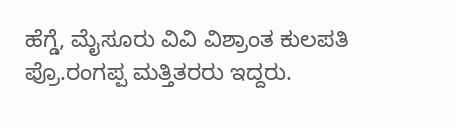ಹೆಗ್ಡೆ, ಮೈಸೂರು ವಿವಿ ವಿಶ್ರಾಂತ ಕುಲಪತಿ ಪ್ರೊ.ರಂಗಪ್ಪ ಮತ್ತಿತರರು ಇದ್ದರು.